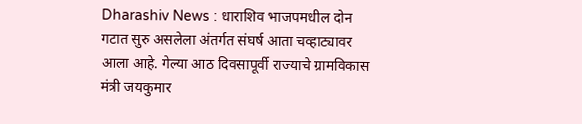Dharashiv News : धाराशिव भाजपमधील दोन गटात सुरु असलेला अंतर्गत संघर्ष आता चव्हाट्यावर आला आहे. गेल्या आठ दिवसापूर्वी राज्याचे ग्रामविकास मंत्री जयकुमार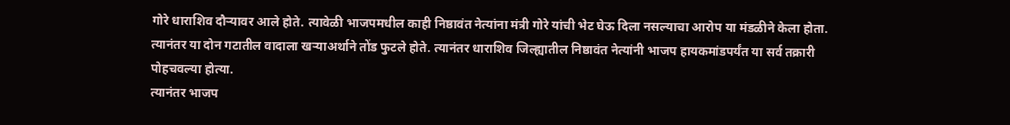गोरे धाराशिव दौऱ्यावर आले होते. त्यावेळी भाजपमधील काही निष्ठावंत नेत्यांना मंत्री गोरे यांची भेट घेऊ दिला नसल्याचा आरोप या मंडळीने केला होता. त्यानंतर या दोन गटातील वादाला खऱ्याअर्थाने तोंड फुटले होते. त्यानंतर धाराशिव जिल्ह्यातील निष्ठावंत नेत्यांनी भाजप हायकमांडपर्यंत या सर्व तक्रारी पोहचवल्या होत्या.
त्यानंतर भाजप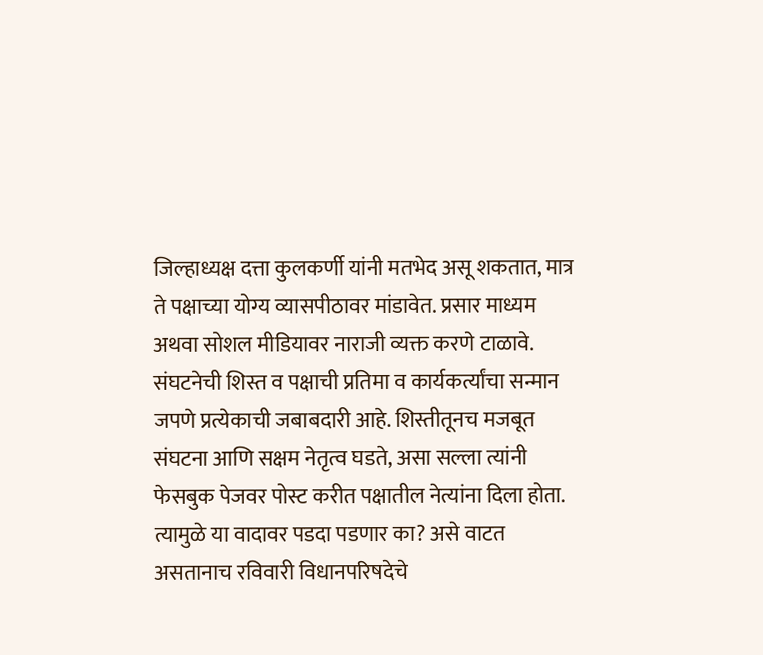जिल्हाध्यक्ष दत्ता कुलकर्णी यांनी मतभेद असू शकतात, मात्र ते पक्षाच्या योग्य व्यासपीठावर मांडावेत. प्रसार माध्यम अथवा सोशल मीडियावर नाराजी व्यक्त करणे टाळावे. संघटनेची शिस्त व पक्षाची प्रतिमा व कार्यकर्त्यांचा सन्मान जपणे प्रत्येकाची जबाबदारी आहे. शिस्तीतूनच मजबूत संघटना आणि सक्षम नेतृत्व घडते, असा सल्ला त्यांनी फेसबुक पेजवर पोस्ट करीत पक्षातील नेत्यांना दिला होता. त्यामुळे या वादावर पडदा पडणार का? असे वाटत असतानाच रविवारी विधानपरिषदेचे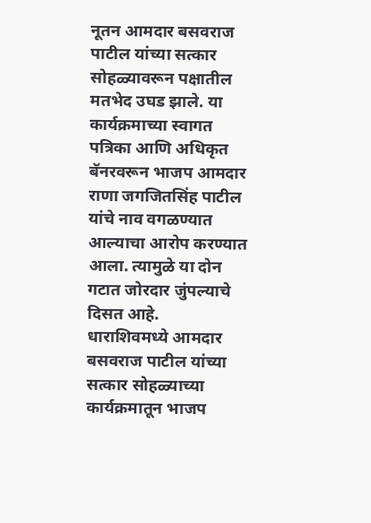नूतन आमदार बसवराज पाटील यांच्या सत्कार सोहळ्यावरून पक्षातील मतभेद उघड झाले. या कार्यक्रमाच्या स्वागत पत्रिका आणि अधिकृत बॅनरवरून भाजप आमदार राणा जगजितसिंह पाटील यांचे नाव वगळण्यात आल्याचा आरोप करण्यात आला. त्यामुळे या दोन गटात जोरदार जुंपल्याचे दिसत आहे.
धाराशिवमध्ये आमदार बसवराज पाटील यांच्या सत्कार सोहळ्याच्या कार्यक्रमातून भाजप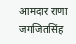आमदार राणा जगजितसिंह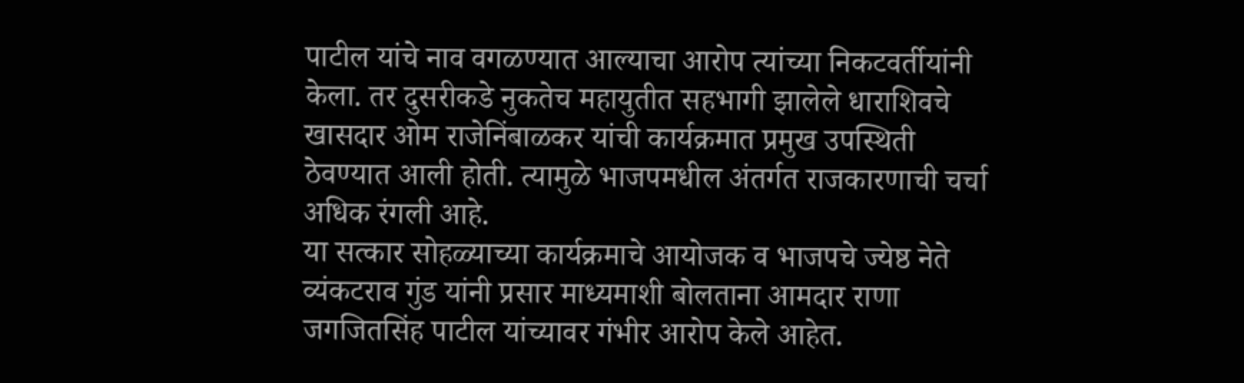पाटील यांचे नाव वगळण्यात आल्याचा आरोप त्यांच्या निकटवर्तीयांनी केला. तर दुसरीकडे नुकतेच महायुतीत सहभागी झालेले धाराशिवचे खासदार ओम राजेनिंबाळकर यांची कार्यक्रमात प्रमुख उपस्थिती ठेवण्यात आली होती. त्यामुळे भाजपमधील अंतर्गत राजकारणाची चर्चा अधिक रंगली आहे.
या सत्कार सोहळ्याच्या कार्यक्रमाचे आयोजक व भाजपचे ज्येष्ठ नेते व्यंकटराव गुंड यांनी प्रसार माध्यमाशी बोलताना आमदार राणा जगजितसिंह पाटील यांच्यावर गंभीर आरोप केले आहेत.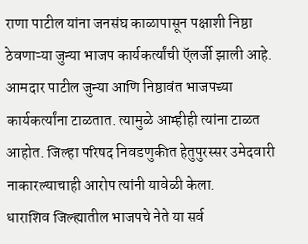राणा पाटील यांना जनसंघ काळापासून पक्षाशी निष्ठा ठेवणाऱ्या जुन्या भाजप कार्यकर्त्यांची ऍलर्जी झाली आहे. आमदार पाटील जुन्या आणि निष्ठावंत भाजपच्या कार्यकर्त्यांना टाळतात. त्यामुळे आम्हीही त्यांना टाळत आहोत. जिल्हा परिषद निवडणुकीत हेतुपुरस्सर उमेदवारी नाकारल्याचाही आरोप त्यांनी यावेळी केला.
धाराशिव जिल्ह्यातील भाजपचे नेते या सर्व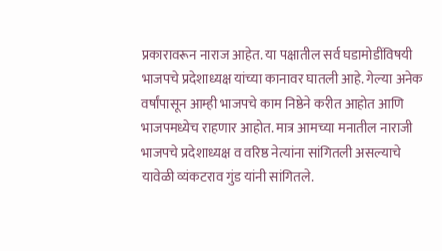प्रकारावरून नाराज आहेत. या पक्षातील सर्व घडामोडींविषयी भाजपचे प्रदेशाध्यक्ष यांच्या कानावर घातली आहे. गेल्या अनेक वर्षांपासून आम्ही भाजपचे काम निष्ठेने करीत आहोत आणि भाजपमध्येच राहणार आहोत. मात्र आमच्या मनातील नाराजी भाजपचे प्रदेशाध्यक्ष व वरिष्ठ नेत्यांना सांगितली असल्याचे यावेळी व्यंकटराव गुंड यांनी सांगितले.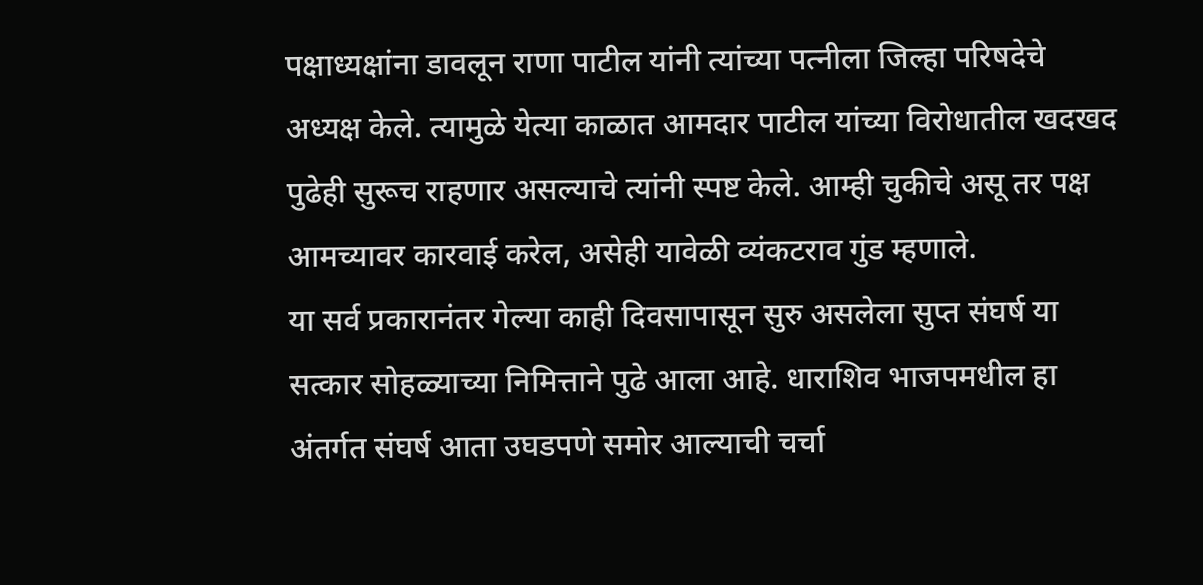पक्षाध्यक्षांना डावलून राणा पाटील यांनी त्यांच्या पत्नीला जिल्हा परिषदेचे अध्यक्ष केले. त्यामुळे येत्या काळात आमदार पाटील यांच्या विरोधातील खदखद पुढेही सुरूच राहणार असल्याचे त्यांनी स्पष्ट केले. आम्ही चुकीचे असू तर पक्ष आमच्यावर कारवाई करेल, असेही यावेळी व्यंकटराव गुंड म्हणाले.
या सर्व प्रकारानंतर गेल्या काही दिवसापासून सुरु असलेला सुप्त संघर्ष या सत्कार सोहळ्याच्या निमित्ताने पुढे आला आहे. धाराशिव भाजपमधील हा अंतर्गत संघर्ष आता उघडपणे समोर आल्याची चर्चा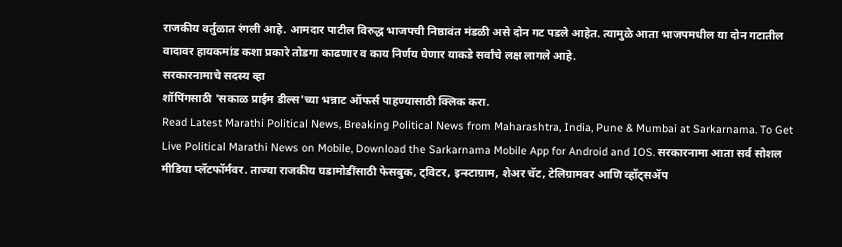राजकीय वर्तुळात रंगली आहे. आमदार पाटील विरुद्ध भाजपची निष्ठावंत मंडळी असे दोन गट पडले आहेत. त्यामुळे आता भाजपमधील या दोन गटातील वादावर हायकमांड कशा प्रकारे तोडगा काढणार व काय निर्णय घेणार याकडे सर्वांचे लक्ष लागले आहे.
सरकारनामाचे सदस्य व्हा
शॉपिंगसाठी 'सकाळ प्राईम डील्स'च्या भन्नाट ऑफर्स पाहण्यासाठी क्लिक करा.
Read Latest Marathi Political News, Breaking Political News from Maharashtra, India, Pune & Mumbai at Sarkarnama. To Get Live Political Marathi News on Mobile, Download the Sarkarnama Mobile App for Android and IOS. सरकारनामा आता सर्व सोशल मीडिया प्लॅटफॉर्मवर. ताज्या राजकीय घडामोडींसाठी फेसबुक, ट्विटर, इन्स्टाग्राम, शेअर चॅट, टेलिग्रामवर आणि व्हॉट्सॲप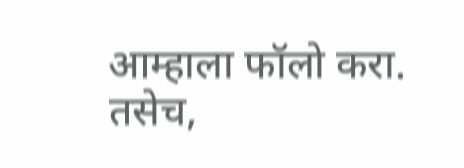आम्हाला फॉलो करा. तसेच,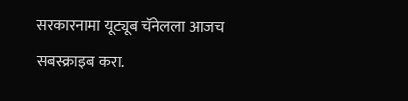सरकारनामा यूट्यूब चॅनेलला आजच सबस्क्राइब करा.